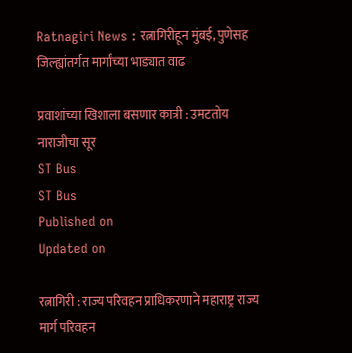Ratnagiri News : रत्नागिरीहून मुंबई, पुणेसह जिल्ह्यांतर्गत मार्गांच्या भाड्यात वाढ

प्रवाशांच्या खिशाला बसणार कात्री : उमटतोय नाराजीचा सूर
ST Bus
ST Bus
Published on
Updated on

रत्नागिरी : राज्य परिवहन प्राधिकरणाने महाराष्ट्र राज्य मार्ग परिवहन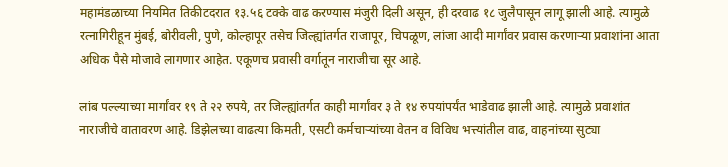महामंडळाच्या नियमित तिकीटदरात १३.५६ टक्के वाढ करण्यास मंजुरी दिली असून, ही दरवाढ १८ जुलैपासून लागू झाली आहे. त्यामुळे रत्नागिरीहून मुंबई, बोरीवली, पुणे, कोल्हापूर तसेच जिल्ह्यांतर्गत राजापूर, चिपळूण, लांजा आदी मार्गांवर प्रवास करणाऱ्या प्रवाशांना आता अधिक पैसे मोजावे लागणार आहेत. एकूणच प्रवासी वर्गातून नाराजीचा सूर आहे.

लांब पल्ल्याच्या मार्गांवर १९ ते २२ रुपये, तर जिल्ह्यांतर्गत काही मार्गांवर ३ ते १४ रुपयांपर्यंत भाडेवाढ झाली आहे. त्यामुळे प्रवाशांत नाराजीचे वातावरण आहे. डिझेलच्या वाढत्या किमती, एसटी कर्मचाऱ्यांच्या वेतन व विविध भत्त्यांतील वाढ, वाहनांच्या सुट्या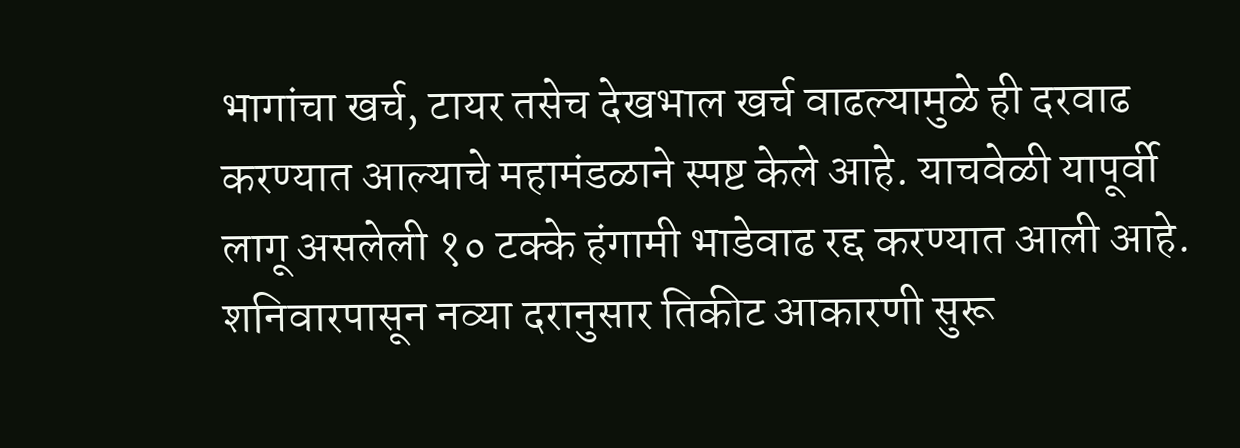भागांचा खर्च, टायर तसेच देखभाल खर्च वाढल्यामुळे ही दरवाढ करण्यात आल्याचे महामंडळाने स्पष्ट केले आहे. याचवेळी यापूर्वी लागू असलेली १० टक्के हंगामी भाडेवाढ रद्द करण्यात आली आहे. शनिवारपासून नव्या दरानुसार तिकीट आकारणी सुरू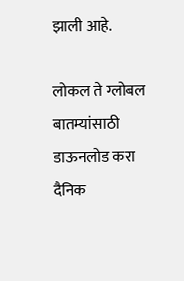झाली आहे.

लोकल ते ग्लोबल बातम्यांसाठी डाऊनलोड करा दैनिक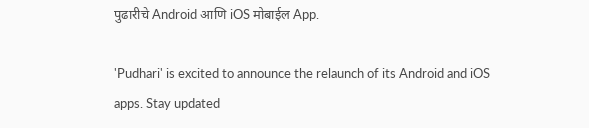पुढारीचे Android आणि iOS मोबाईल App.

'Pudhari' is excited to announce the relaunch of its Android and iOS apps. Stay updated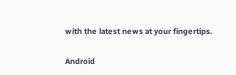with the latest news at your fingertips.

Android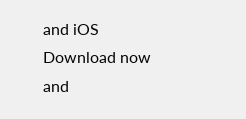and iOS Download now and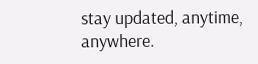stay updated, anytime, anywhere.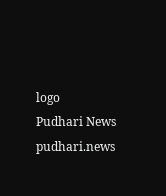logo
Pudhari News
pudhari.news